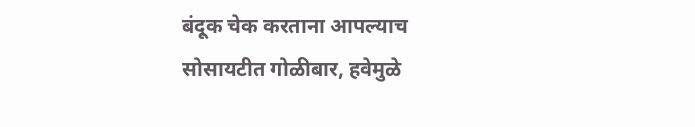बंदूक चेक करताना आपल्याच सोसायटीत गोळीबार, हवेमुळे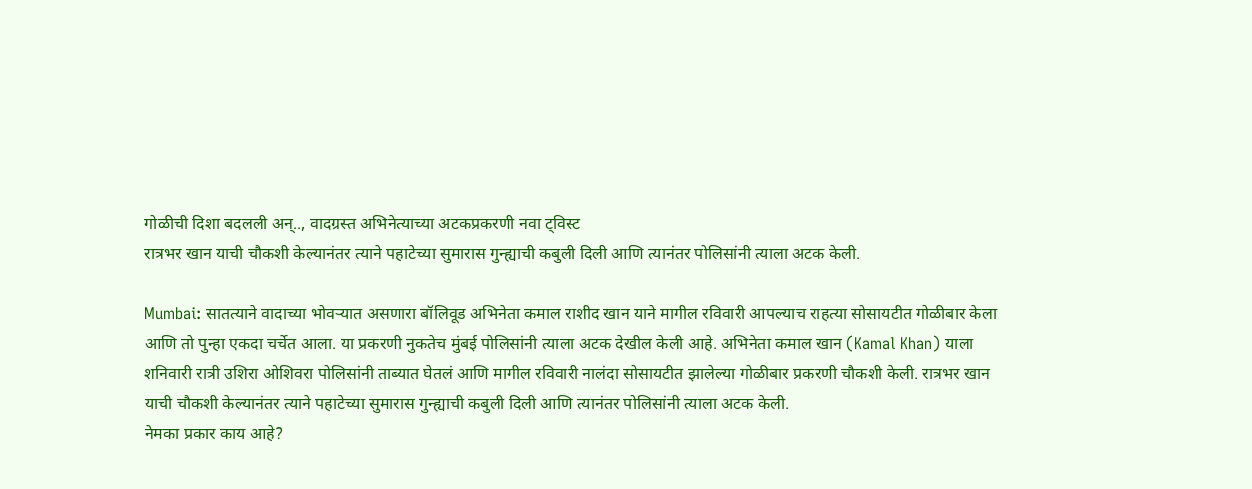गोळीची दिशा बदलली अन्.., वादग्रस्त अभिनेत्याच्या अटकप्रकरणी नवा ट्विस्ट
रात्रभर खान याची चौकशी केल्यानंतर त्याने पहाटेच्या सुमारास गुन्ह्याची कबुली दिली आणि त्यानंतर पोलिसांनी त्याला अटक केली.

Mumbai: सातत्याने वादाच्या भोवऱ्यात असणारा बॉलिवूड अभिनेता कमाल राशीद खान याने मागील रविवारी आपल्याच राहत्या सोसायटीत गोळीबार केला आणि तो पुन्हा एकदा चर्चेत आला. या प्रकरणी नुकतेच मुंबई पोलिसांनी त्याला अटक देखील केली आहे. अभिनेता कमाल खान (Kamal Khan) याला शनिवारी रात्री उशिरा ओशिवरा पोलिसांनी ताब्यात घेतलं आणि मागील रविवारी नालंदा सोसायटीत झालेल्या गोळीबार प्रकरणी चौकशी केली. रात्रभर खान याची चौकशी केल्यानंतर त्याने पहाटेच्या सुमारास गुन्ह्याची कबुली दिली आणि त्यानंतर पोलिसांनी त्याला अटक केली.
नेमका प्रकार काय आहे?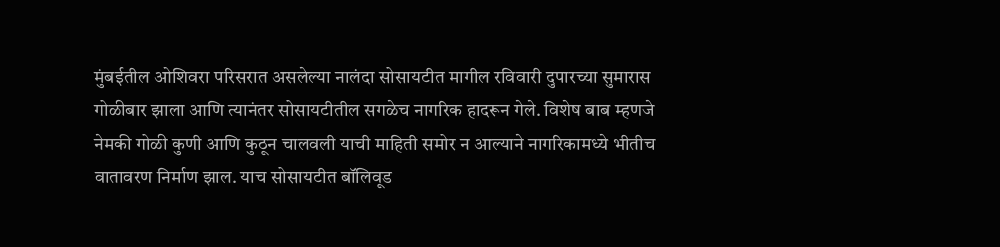मुंबईतील ओशिवरा परिसरात असलेल्या नालंदा सोसायटीत मागील रविवारी दुपारच्या सुमारास गोळीबार झाला आणि त्यानंतर सोसायटीतील सगळेच नागरिक हादरून गेले. विशेष बाब म्हणजे नेमकी गोळी कुणी आणि कुठून चालवली याची माहिती समोर न आल्याने नागरिकामध्ये भीतीच वातावरण निर्माण झाल. याच सोसायटीत बॉलिवूड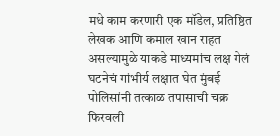मधे काम करणारी एक मॉडेल, प्रतिष्ठित लेखक आणि कमाल खान राहत असल्यामुळे याकडे माध्यमांच लक्ष गेलं
घटनेचं गांभीर्य लक्षात घेत मुंबई पोलिसांनी तत्काळ तपासाची चक्र फिरवली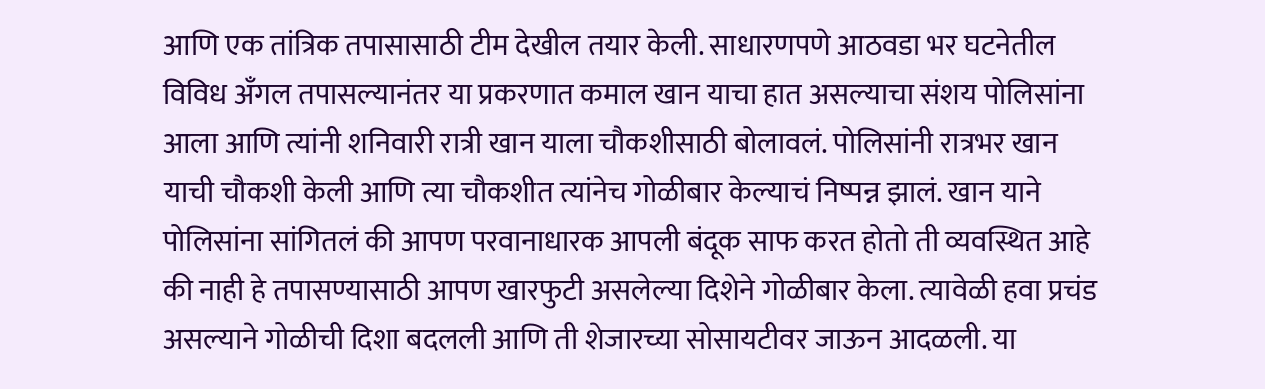आणि एक तांत्रिक तपासासाठी टीम देखील तयार केली. साधारणपणे आठवडा भर घटनेतील विविध अँगल तपासल्यानंतर या प्रकरणात कमाल खान याचा हात असल्याचा संशय पोलिसांना आला आणि त्यांनी शनिवारी रात्री खान याला चौकशीसाठी बोलावलं. पोलिसांनी रात्रभर खान याची चौकशी केली आणि त्या चौकशीत त्यांनेच गोळीबार केल्याचं निष्पन्न झालं. खान याने पोलिसांना सांगितलं की आपण परवानाधारक आपली बंदूक साफ करत होतो ती व्यवस्थित आहे की नाही हे तपासण्यासाठी आपण खारफुटी असलेल्या दिशेने गोळीबार केला. त्यावेळी हवा प्रचंड असल्याने गोळीची दिशा बदलली आणि ती शेजारच्या सोसायटीवर जाऊन आदळली. या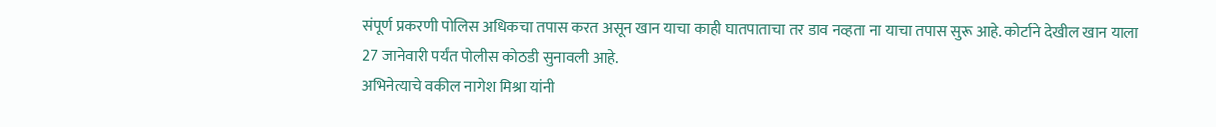संपूर्ण प्रकरणी पोलिस अधिकचा तपास करत असून खान याचा काही घातपाताचा तर डाव नव्हता ना याचा तपास सुरू आहे. कोर्टाने देखील खान याला 27 जानेवारी पर्यंत पोलीस कोठडी सुनावली आहे.
अभिनेत्याचे वकील नागेश मिश्रा यांनी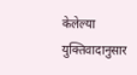केलेल्या युक्तिवादानुसार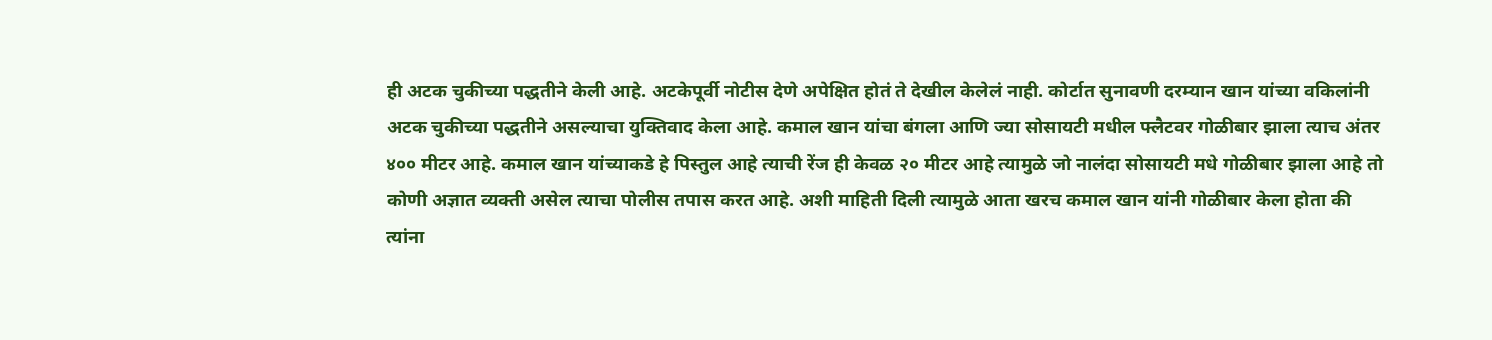ही अटक चुकीच्या पद्धतीने केली आहे. अटकेपूर्वी नोटीस देणे अपेक्षित होतं ते देखील केलेलं नाही. कोर्टात सुनावणी दरम्यान खान यांच्या वकिलांनी अटक चुकीच्या पद्धतीने असल्याचा युक्तिवाद केला आहे. कमाल खान यांचा बंगला आणि ज्या सोसायटी मधील फ्लैटवर गोळीबार झाला त्याच अंतर ४०० मीटर आहे. कमाल खान यांच्याकडे हे पिस्तुल आहे त्याची रेंज ही केवळ २० मीटर आहे त्यामुळे जो नालंदा सोसायटी मधे गोळीबार झाला आहे तो कोणी अज्ञात व्यक्ती असेल त्याचा पोलीस तपास करत आहे. अशी माहिती दिली त्यामुळे आता खरच कमाल खान यांनी गोळीबार केला होता की त्यांना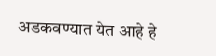अडकवण्यात येत आहे हे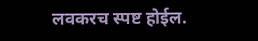लवकरच स्पष्ट होईल.